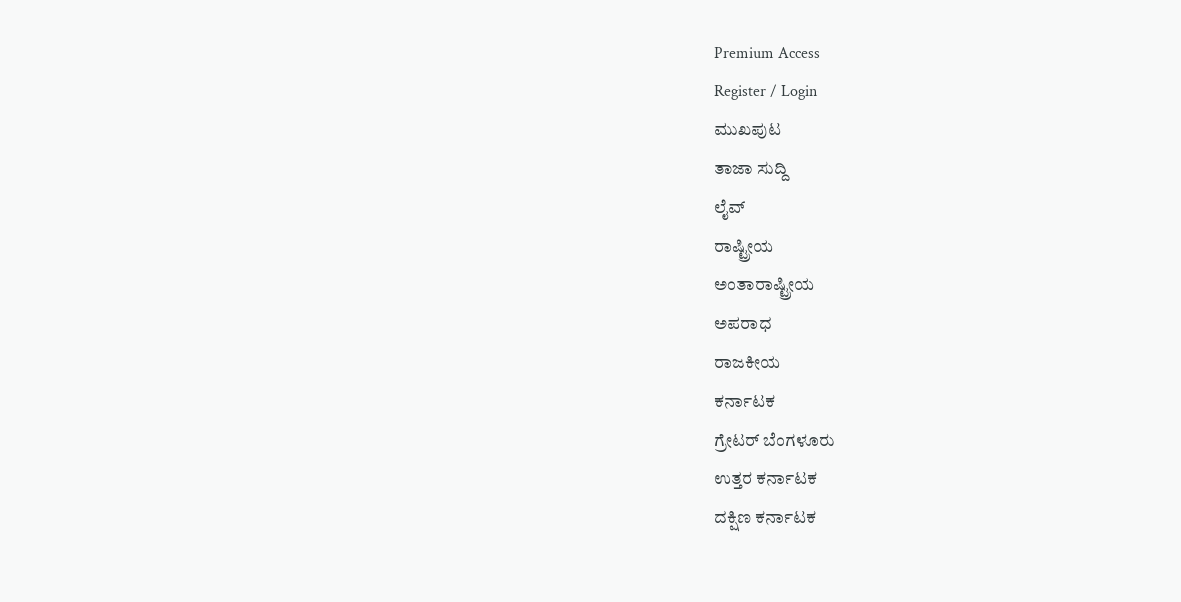Premium Access
Register / Login
ಮುಖಪುಟ
ತಾಜಾ ಸುದ್ದಿ
ಲೈವ್
ರಾಷ್ಟ್ರೀಯ
ಅಂತಾರಾಷ್ಟ್ರೀಯ
ಅಪರಾಧ
ರಾಜಕೀಯ
ಕರ್ನಾಟಕ
ಗ್ರೇಟರ್ ಬೆಂಗಳೂರು
ಉತ್ತರ ಕರ್ನಾಟಕ
ದಕ್ಷಿಣ ಕರ್ನಾಟಕ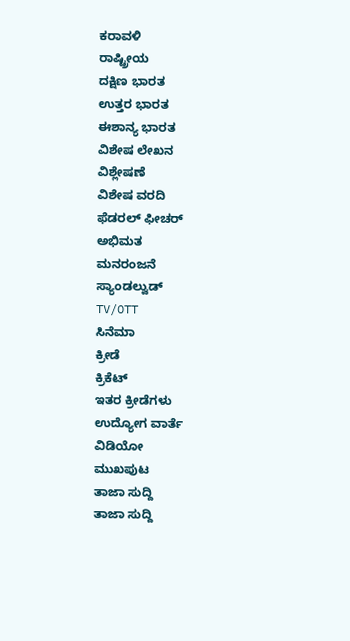ಕರಾವಳಿ
ರಾಷ್ಟ್ರೀಯ
ದಕ್ಷಿಣ ಭಾರತ
ಉತ್ತರ ಭಾರತ
ಈಶಾನ್ಯ ಭಾರತ
ವಿಶೇಷ ಲೇಖನ
ವಿಶ್ಲೇಷಣೆ
ವಿಶೇಷ ವರದಿ
ಫೆಡರಲ್ ಫೀಚರ್
ಅಭಿಮತ
ಮನರಂಜನೆ
ಸ್ಯಾಂಡಲ್ವುಡ್
TV/OTT
ಸಿನೆಮಾ
ಕ್ರೀಡೆ
ಕ್ರಿಕೆಟ್
ಇತರ ಕ್ರೀಡೆಗಳು
ಉದ್ಯೋಗ ವಾರ್ತೆ
ವಿಡಿಯೋ
ಮುಖಪುಟ
ತಾಜಾ ಸುದ್ದಿ
ತಾಜಾ ಸುದ್ದಿ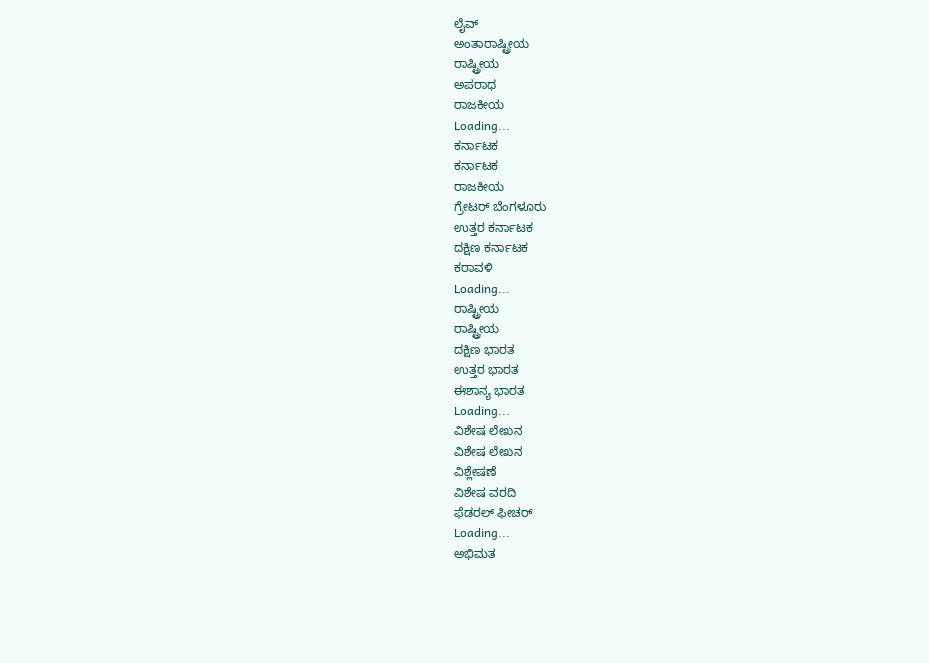ಲೈವ್
ಅಂತಾರಾಷ್ಟ್ರೀಯ
ರಾಷ್ಟ್ರೀಯ
ಅಪರಾಧ
ರಾಜಕೀಯ
Loading...
ಕರ್ನಾಟಕ
ಕರ್ನಾಟಕ
ರಾಜಕೀಯ
ಗ್ರೇಟರ್ ಬೆಂಗಳೂರು
ಉತ್ತರ ಕರ್ನಾಟಕ
ದಕ್ಷಿಣ ಕರ್ನಾಟಕ
ಕರಾವಳಿ
Loading...
ರಾಷ್ಟ್ರೀಯ
ರಾಷ್ಟ್ರೀಯ
ದಕ್ಷಿಣ ಭಾರತ
ಉತ್ತರ ಭಾರತ
ಈಶಾನ್ಯ ಭಾರತ
Loading...
ವಿಶೇಷ ಲೇಖನ
ವಿಶೇಷ ಲೇಖನ
ವಿಶ್ಲೇಷಣೆ
ವಿಶೇಷ ವರದಿ
ಫೆಡರಲ್ ಫೀಚರ್
Loading...
ಅಭಿಮತ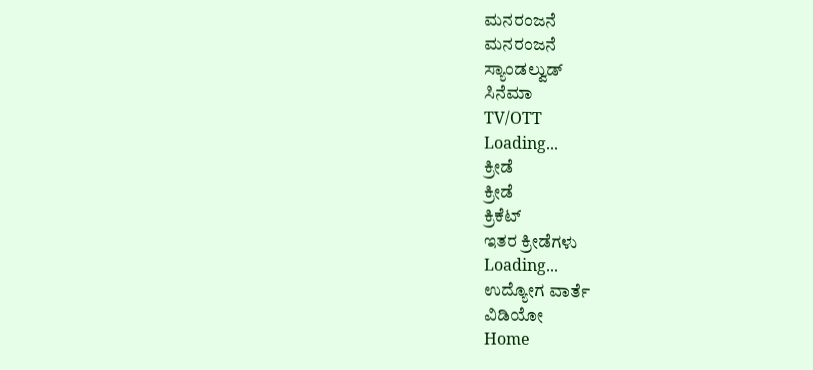ಮನರಂಜನೆ
ಮನರಂಜನೆ
ಸ್ಯಾಂಡಲ್ವುಡ್
ಸಿನೆಮಾ
TV/OTT
Loading...
ಕ್ರೀಡೆ
ಕ್ರೀಡೆ
ಕ್ರಿಕೆಟ್
ಇತರ ಕ್ರೀಡೆಗಳು
Loading...
ಉದ್ಯೋಗ ವಾರ್ತೆ
ವಿಡಿಯೋ
Home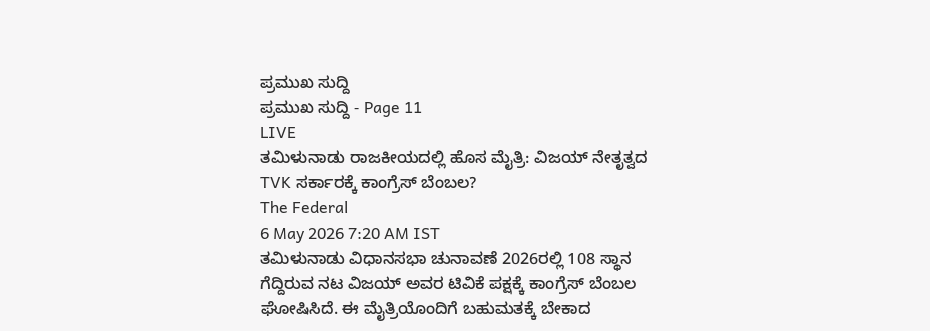ಪ್ರಮುಖ ಸುದ್ದಿ
ಪ್ರಮುಖ ಸುದ್ದಿ - Page 11
LIVE
ತಮಿಳುನಾಡು ರಾಜಕೀಯದಲ್ಲಿ ಹೊಸ ಮೈತ್ರಿ: ವಿಜಯ್ ನೇತೃತ್ವದ TVK ಸರ್ಕಾರಕ್ಕೆ ಕಾಂಗ್ರೆಸ್ ಬೆಂಬಲ?
The Federal
6 May 2026 7:20 AM IST
ತಮಿಳುನಾಡು ವಿಧಾನಸಭಾ ಚುನಾವಣೆ 2026ರಲ್ಲಿ 108 ಸ್ಥಾನ ಗೆದ್ದಿರುವ ನಟ ವಿಜಯ್ ಅವರ ಟಿವಿಕೆ ಪಕ್ಷಕ್ಕೆ ಕಾಂಗ್ರೆಸ್ ಬೆಂಬಲ ಘೋಷಿಸಿದೆ. ಈ ಮೈತ್ರಿಯೊಂದಿಗೆ ಬಹುಮತಕ್ಕೆ ಬೇಕಾದ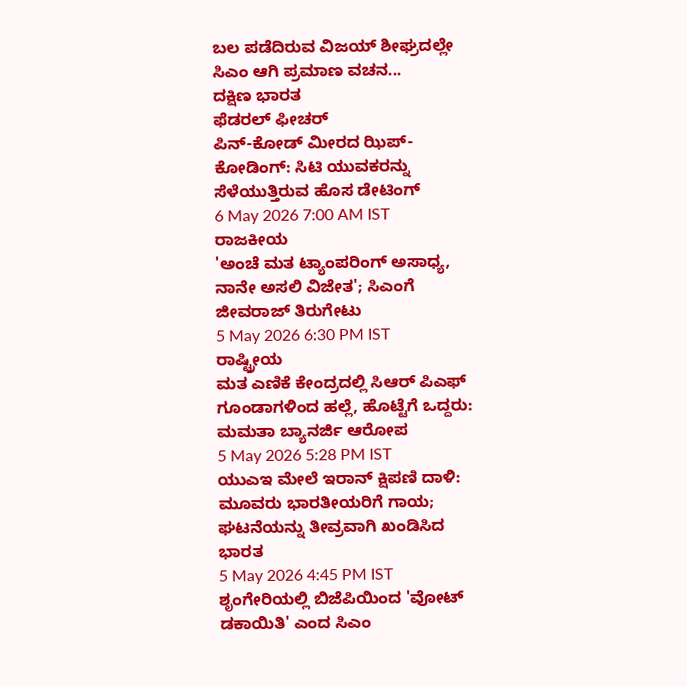ಬಲ ಪಡೆದಿರುವ ವಿಜಯ್ ಶೀಘ್ರದಲ್ಲೇ ಸಿಎಂ ಆಗಿ ಪ್ರಮಾಣ ವಚನ...
ದಕ್ಷಿಣ ಭಾರತ
ಫೆಡರಲ್ ಫೀಚರ್
ಪಿನ್-ಕೋಡ್ ಮೀರದ ಝಿಪ್-ಕೋಡಿಂಗ್: ಸಿಟಿ ಯುವಕರನ್ನು ಸೆಳೆಯುತ್ತಿರುವ ಹೊಸ ಡೇಟಿಂಗ್
6 May 2026 7:00 AM IST
ರಾಜಕೀಯ
'ಅಂಚೆ ಮತ ಟ್ಯಾಂಪರಿಂಗ್ ಅಸಾಧ್ಯ, ನಾನೇ ಅಸಲಿ ವಿಜೇತ'; ಸಿಎಂಗೆ ಜೀವರಾಜ್ ತಿರುಗೇಟು
5 May 2026 6:30 PM IST
ರಾಷ್ಟ್ರೀಯ
ಮತ ಎಣಿಕೆ ಕೇಂದ್ರದಲ್ಲಿ ಸಿಆರ್ ಪಿಎಫ್ ಗೂಂಡಾಗಳಿಂದ ಹಲ್ಲೆ, ಹೊಟ್ಟೆಗೆ ಒದ್ದರು: ಮಮತಾ ಬ್ಯಾನರ್ಜಿ ಆರೋಪ
5 May 2026 5:28 PM IST
ಯುಎಇ ಮೇಲೆ ಇರಾನ್ ಕ್ಷಿಪಣಿ ದಾಳಿ: ಮೂವರು ಭಾರತೀಯರಿಗೆ ಗಾಯ; ಘಟನೆಯನ್ನು ತೀವ್ರವಾಗಿ ಖಂಡಿಸಿದ ಭಾರತ
5 May 2026 4:45 PM IST
ಶೃಂಗೇರಿಯಲ್ಲಿ ಬಿಜೆಪಿಯಿಂದ 'ವೋಟ್ ಡಕಾಯಿತಿ' ಎಂದ ಸಿಎಂ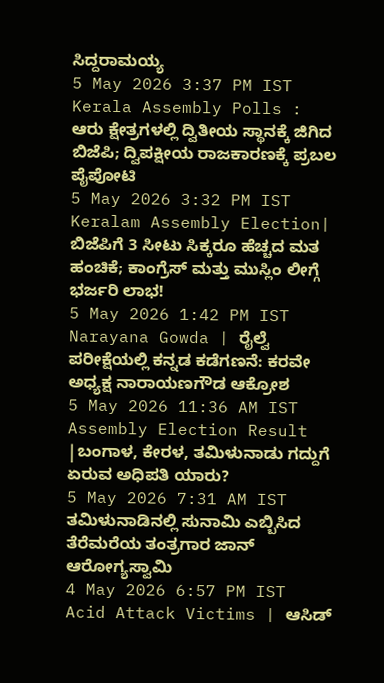ಸಿದ್ದರಾಮಯ್ಯ
5 May 2026 3:37 PM IST
Kerala Assembly Polls : ಆರು ಕ್ಷೇತ್ರಗಳಲ್ಲಿ ದ್ವಿತೀಯ ಸ್ಥಾನಕ್ಕೆ ಜಿಗಿದ ಬಿಜೆಪಿ; ದ್ವಿಪಕ್ಷೀಯ ರಾಜಕಾರಣಕ್ಕೆ ಪ್ರಬಲ ಪೈಪೋಟಿ
5 May 2026 3:32 PM IST
Keralam Assembly Election| ಬಿಜೆಪಿಗೆ 3 ಸೀಟು ಸಿಕ್ಕರೂ ಹೆಚ್ಚದ ಮತ ಹಂಚಿಕೆ; ಕಾಂಗ್ರೆಸ್ ಮತ್ತು ಮುಸ್ಲಿಂ ಲೀಗ್ಗೆ ಭರ್ಜರಿ ಲಾಭ!
5 May 2026 1:42 PM IST
Narayana Gowda | ರೈಲ್ವೆ ಪರೀಕ್ಷೆಯಲ್ಲಿ ಕನ್ನಡ ಕಡೆಗಣನೆ: ಕರವೇ ಅಧ್ಯಕ್ಷ ನಾರಾಯಣಗೌಡ ಆಕ್ರೋಶ
5 May 2026 11:36 AM IST
Assembly Election Result |ಬಂಗಾಳ, ಕೇರಳ, ತಮಿಳುನಾಡು ಗದ್ದುಗೆ ಏರುವ ಅಧಿಪತಿ ಯಾರು?
5 May 2026 7:31 AM IST
ತಮಿಳುನಾಡಿನಲ್ಲಿ ಸುನಾಮಿ ಎಬ್ಬಿಸಿದ ತೆರೆಮರೆಯ ತಂತ್ರಗಾರ ಜಾನ್ ಆರೋಗ್ಯಸ್ವಾಮಿ
4 May 2026 6:57 PM IST
Acid Attack Victims | ಆಸಿಡ್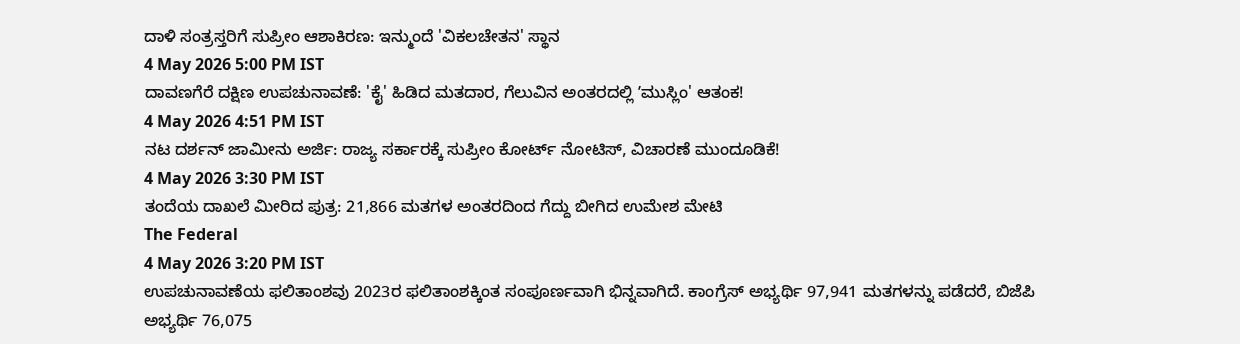ದಾಳಿ ಸಂತ್ರಸ್ತರಿಗೆ ಸುಪ್ರೀಂ ಆಶಾಕಿರಣ: ಇನ್ಮುಂದೆ 'ವಿಕಲಚೇತನ' ಸ್ಥಾನ
4 May 2026 5:00 PM IST
ದಾವಣಗೆರೆ ದಕ್ಷಿಣ ಉಪಚುನಾವಣೆ: 'ಕೈ' ಹಿಡಿದ ಮತದಾರ, ಗೆಲುವಿನ ಅಂತರದಲ್ಲಿ ʼಮುಸ್ಲಿಂ' ಆತಂಕ!
4 May 2026 4:51 PM IST
ನಟ ದರ್ಶನ್ ಜಾಮೀನು ಅರ್ಜಿ: ರಾಜ್ಯ ಸರ್ಕಾರಕ್ಕೆ ಸುಪ್ರೀಂ ಕೋರ್ಟ್ ನೋಟಿಸ್, ವಿಚಾರಣೆ ಮುಂದೂಡಿಕೆ!
4 May 2026 3:30 PM IST
ತಂದೆಯ ದಾಖಲೆ ಮೀರಿದ ಪುತ್ರ: 21,866 ಮತಗಳ ಅಂತರದಿಂದ ಗೆದ್ದು ಬೀಗಿದ ಉಮೇಶ ಮೇಟಿ
The Federal
4 May 2026 3:20 PM IST
ಉಪಚುನಾವಣೆಯ ಫಲಿತಾಂಶವು 2023ರ ಫಲಿತಾಂಶಕ್ಕಿಂತ ಸಂಪೂರ್ಣವಾಗಿ ಭಿನ್ನವಾಗಿದೆ. ಕಾಂಗ್ರೆಸ್ ಅಭ್ಯರ್ಥಿ 97,941 ಮತಗಳನ್ನು ಪಡೆದರೆ, ಬಿಜೆಪಿ ಅಭ್ಯರ್ಥಿ 76,075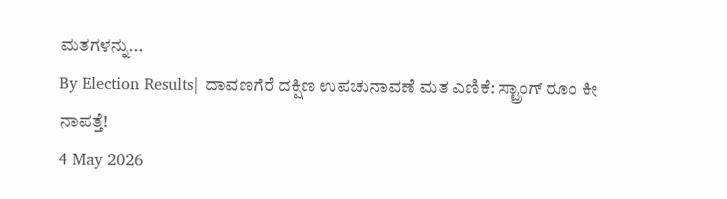ಮತಗಳನ್ನು...
By Election Results| ದಾವಣಗೆರೆ ದಕ್ಷಿಣ ಉಪಚುನಾವಣೆ ಮತ ಎಣಿಕೆ: ಸ್ಟ್ರಾಂಗ್ ರೂಂ ಕೀ ನಾಪತ್ತೆ!
4 May 2026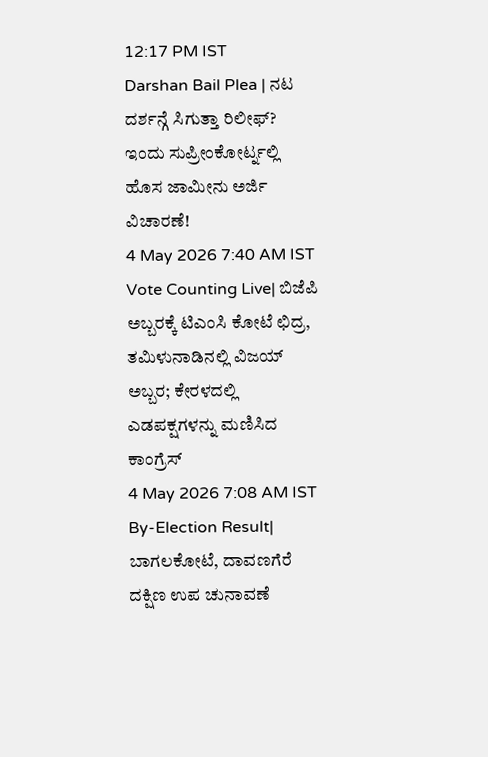12:17 PM IST
Darshan Bail Plea | ನಟ ದರ್ಶನ್ಗೆ ಸಿಗುತ್ತಾ ರಿಲೀಫ್? ಇಂದು ಸುಪ್ರೀಂಕೋರ್ಟ್ನಲ್ಲಿ ಹೊಸ ಜಾಮೀನು ಅರ್ಜಿ ವಿಚಾರಣೆ!
4 May 2026 7:40 AM IST
Vote Counting Live| ಬಿಜೆಪಿ ಅಬ್ಬರಕ್ಕೆ ಟಿಎಂಸಿ ಕೋಟೆ ಛಿದ್ರ, ತಮಿಳುನಾಡಿನಲ್ಲಿ ವಿಜಯ್ ಅಬ್ಬರ; ಕೇರಳದಲ್ಲಿ ಎಡಪಕ್ಷಗಳನ್ನು ಮಣಿಸಿದ ಕಾಂಗ್ರೆಸ್
4 May 2026 7:08 AM IST
By-Election Result| ಬಾಗಲಕೋಟೆ, ದಾವಣಗೆರೆ ದಕ್ಷಿಣ ಉಪ ಚುನಾವಣೆ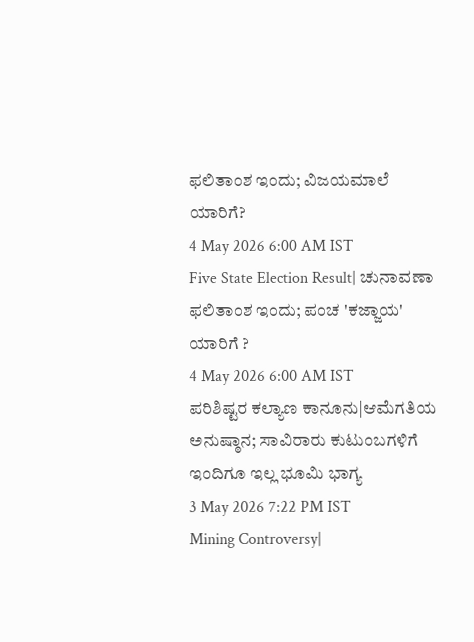ಫಲಿತಾಂಶ ಇಂದು; ವಿಜಯಮಾಲೆ ಯಾರಿಗೆ?
4 May 2026 6:00 AM IST
Five State Election Result| ಚುನಾವಣಾ ಫಲಿತಾಂಶ ಇಂದು; ಪಂಚ 'ಕಜ್ಜಾಯ' ಯಾರಿಗೆ ?
4 May 2026 6:00 AM IST
ಪರಿಶಿಷ್ಟರ ಕಲ್ಯಾಣ ಕಾನೂನು|ಆಮೆಗತಿಯ ಅನುಷ್ಠಾನ; ಸಾವಿರಾರು ಕುಟುಂಬಗಳಿಗೆ ಇಂದಿಗೂ ಇಲ್ಲ ಭೂಮಿ ಭಾಗ್ಯ
3 May 2026 7:22 PM IST
Mining Controversy|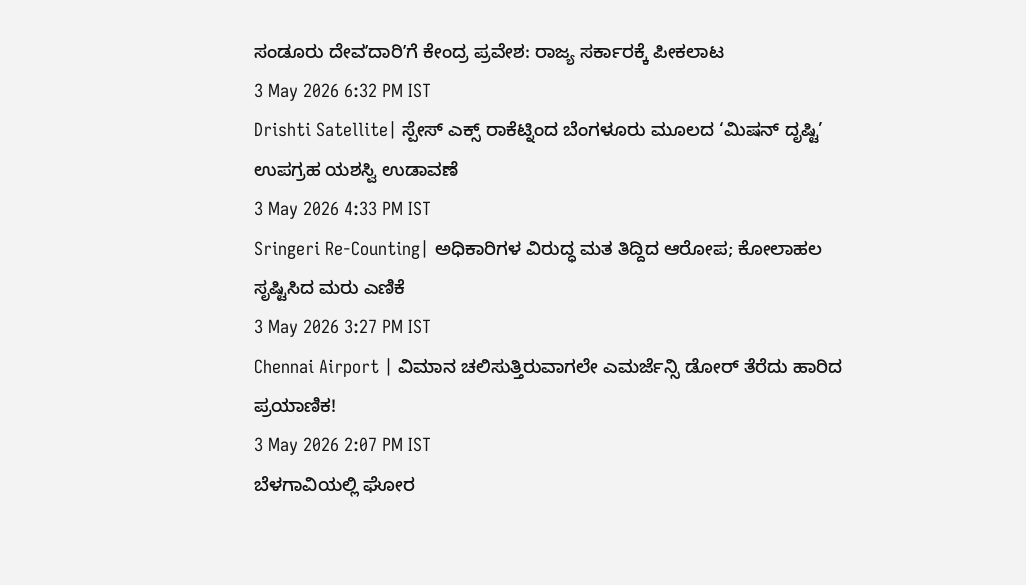ಸಂಡೂರು ದೇವʼದಾರಿʼಗೆ ಕೇಂದ್ರ ಪ್ರವೇಶ: ರಾಜ್ಯ ಸರ್ಕಾರಕ್ಕೆ ಪೀಕಲಾಟ
3 May 2026 6:32 PM IST
Drishti Satellite| ಸ್ಪೇಸ್ ಎಕ್ಸ್ ರಾಕೆಟ್ನಿಂದ ಬೆಂಗಳೂರು ಮೂಲದ ‘ಮಿಷನ್ ದೃಷ್ಟಿ’ ಉಪಗ್ರಹ ಯಶಸ್ವಿ ಉಡಾವಣೆ
3 May 2026 4:33 PM IST
Sringeri Re-Counting| ಅಧಿಕಾರಿಗಳ ವಿರುದ್ಧ ಮತ ತಿದ್ದಿದ ಆರೋಪ; ಕೋಲಾಹಲ ಸೃಷ್ಟಿಸಿದ ಮರು ಎಣಿಕೆ
3 May 2026 3:27 PM IST
Chennai Airport | ವಿಮಾನ ಚಲಿಸುತ್ತಿರುವಾಗಲೇ ಎಮರ್ಜೆನ್ಸಿ ಡೋರ್ ತೆರೆದು ಹಾರಿದ ಪ್ರಯಾಣಿಕ!
3 May 2026 2:07 PM IST
ಬೆಳಗಾವಿಯಲ್ಲಿ ಘೋರ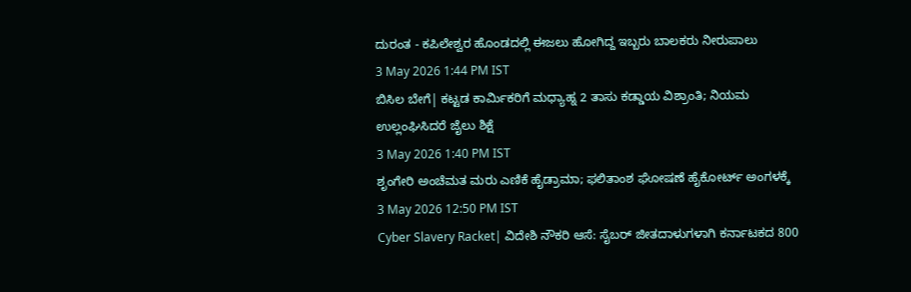ದುರಂತ - ಕಪಿಲೇಶ್ವರ ಹೊಂಡದಲ್ಲಿ ಈಜಲು ಹೋಗಿದ್ದ ಇಬ್ಬರು ಬಾಲಕರು ನೀರುಪಾಲು
3 May 2026 1:44 PM IST
ಬಿಸಿಲ ಬೇಗೆ| ಕಟ್ಟಡ ಕಾರ್ಮಿಕರಿಗೆ ಮಧ್ಯಾಹ್ನ 2 ತಾಸು ಕಡ್ಡಾಯ ವಿಶ್ರಾಂತಿ; ನಿಯಮ ಉಲ್ಲಂಘಿಸಿದರೆ ಜೈಲು ಶಿಕ್ಷೆ
3 May 2026 1:40 PM IST
ಶೃಂಗೇರಿ ಅಂಚೆಮತ ಮರು ಎಣಿಕೆ ಹೈಡ್ರಾಮಾ; ಫಲಿತಾಂಶ ಘೋಷಣೆ ಹೈಕೋರ್ಟ್ ಅಂಗಳಕ್ಕೆ
3 May 2026 12:50 PM IST
Cyber Slavery Racket| ವಿದೇಶಿ ನೌಕರಿ ಆಸೆ: ಸೈಬರ್ ಜೀತದಾಳುಗಳಾಗಿ ಕರ್ನಾಟಕದ 800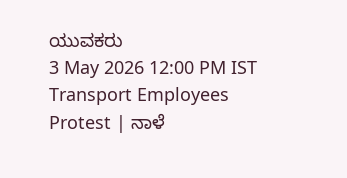ಯುವಕರು
3 May 2026 12:00 PM IST
Transport Employees Protest | ನಾಳೆ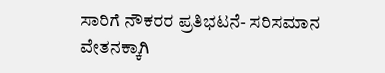ಸಾರಿಗೆ ನೌಕರರ ಪ್ರತಿಭಟನೆ- ಸರಿಸಮಾನ ವೇತನಕ್ಕಾಗಿ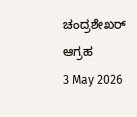ಚಂದ್ರಶೇಖರ್ ಆಗ್ರಹ
3 May 2026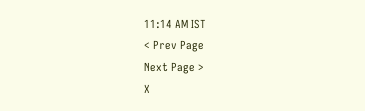11:14 AM IST
< Prev Page
Next Page >
X